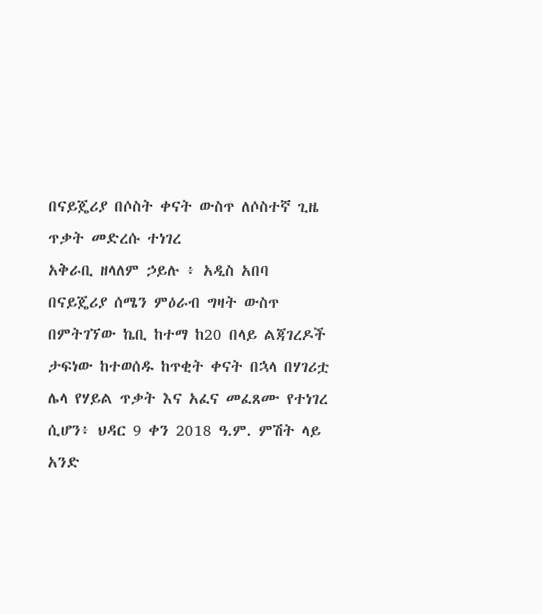በናይጄሪያ በሶስት ቀናት ውስጥ ለሶስተኛ ጊዜ ጥቃት መድረሱ ተነገረ
አቅራቢ ዘላለም ኃይሉ ፥ አዲስ አበባ
በናይጄሪያ ሰሜን ምዕራብ ግዛት ውስጥ በምትገኘው ኬቢ ከተማ ከ20 በላይ ልጃገረዶች ታፍነው ከተወሰዱ ከጥቂት ቀናት በኋላ በሃገሪቷ ሌላ የሃይል ጥቃት እና አፈና መፈጸሙ የተነገረ ሲሆን፥ ህዳር 9 ቀን 2018 ዓ.ም. ምሽት ላይ አንድ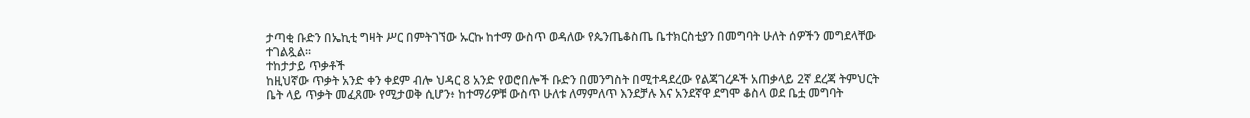ታጣቂ ቡድን በኤኪቲ ግዛት ሥር በምትገኘው ኡርኩ ከተማ ውስጥ ወዳለው የጴንጤቆስጤ ቤተክርስቲያን በመግባት ሁለት ሰዎችን መግደላቸው ተገልጿል።
ተከታታይ ጥቃቶች
ከዚህኛው ጥቃት አንድ ቀን ቀደም ብሎ ህዳር 8 አንድ የወሮበሎች ቡድን በመንግስት በሚተዳደረው የልጃገረዶች አጠቃላይ 2ኛ ደረጃ ትምህርት ቤት ላይ ጥቃት መፈጸሙ የሚታወቅ ሲሆን፥ ከተማሪዎቹ ውስጥ ሁለቱ ለማምለጥ እንደቻሉ እና አንደኛዋ ደግሞ ቆስላ ወደ ቤቷ መግባት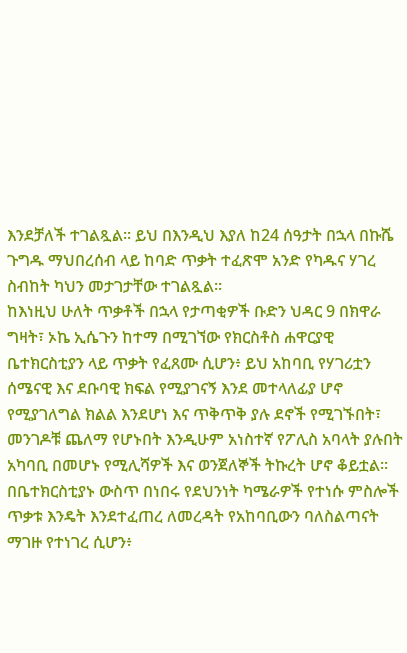እንደቻለች ተገልጿል። ይህ በእንዲህ እያለ ከ24 ሰዓታት በኋላ በኩሼ ጉግዱ ማህበረሰብ ላይ ከባድ ጥቃት ተፈጽሞ አንድ የካዱና ሃገረ ስብከት ካህን መታገታቸው ተገልጿል።
ከእነዚህ ሁለት ጥቃቶች በኋላ የታጣቂዎች ቡድን ህዳር 9 በክዋራ ግዛት፣ ኦኬ ኢሴጉን ከተማ በሚገኘው የክርስቶስ ሐዋርያዊ ቤተክርስቲያን ላይ ጥቃት የፈጸሙ ሲሆን፥ ይህ አከባቢ የሃገሪቷን ሰሜናዊ እና ደቡባዊ ክፍል የሚያገናኝ እንደ መተላለፊያ ሆኖ የሚያገለግል ክልል እንደሆነ እና ጥቅጥቅ ያሉ ደኖች የሚገኙበት፣ መንገዶቹ ጨለማ የሆኑበት እንዲሁም አነስተኛ የፖሊስ አባላት ያሉበት አካባቢ በመሆኑ የሚሊሻዎች እና ወንጀለኞች ትኩረት ሆኖ ቆይቷል።
በቤተክርስቲያኑ ውስጥ በነበሩ የደህንነት ካሜራዎች የተነሱ ምስሎች ጥቃቱ እንዴት እንደተፈጠረ ለመረዳት የአከባቢውን ባለስልጣናት ማገዙ የተነገረ ሲሆን፥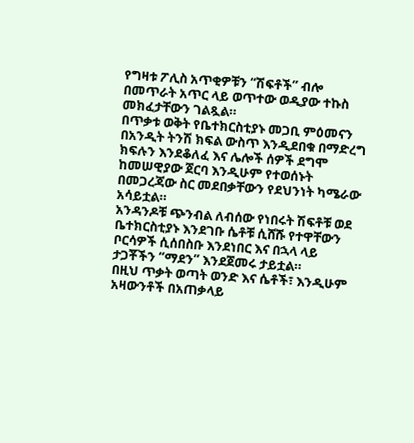የግዛቱ ፖሊስ አጥቂዎቹን “ሽፍቶች” ብሎ በመጥራት አጥር ላይ ወጥተው ወዲያው ተኩስ መክፈታቸውን ገልጿል።
በጥቃቱ ወቅት የቤተክርስቲያኑ መጋቢ ምዕመናን በአንዲት ትንሽ ክፍል ውስጥ እንዲደበቁ በማድረግ ክፍሉን እንደቆለፈ እና ሌሎች ሰዎች ደግሞ ከመሠዊያው ጀርባ እንዲሁም የተወሰኑት በመጋረጃው ስር መደበቃቸውን የደህንነት ካሜራው አሳይቷል።
አንዳንዶቹ ጭንብል ለብሰው የነበሩት ሽፍቶቹ ወደ ቤተክርስቲያኑ እንደገቡ ሴቶቹ ሲሸሹ የተዋቸውን ቦርሳዎች ሲሰበስቡ እንደነበር እና በኋላ ላይ ታጋቾችን “ማደን” እንደጀመሩ ታይቷል።
በዚህ ጥቃት ወጣት ወንድ እና ሴቶች፣ እንዲሁም አዛውንቶች በአጠቃላይ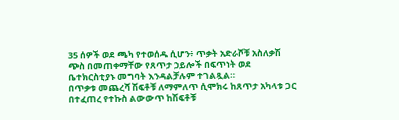35 ሰዎች ወደ ጫካ የተወሰዱ ሲሆን፥ ጥቃት አድራሾቹ አስለቃሽ ጭስ በመጠቀማቸው የጸጥታ ኃይሎች በፍጥነት ወደ ቤተክርስቲያኑ መግባት እንዳልቻሉም ተገልጿል።
በጥቃቱ መጨረሻ ሽፍቶቹ ለማምለጥ ሲሞክሩ ከጸጥታ አካላቱ ጋር በተፈጠረ የተኩስ ልውውጥ ከሽፍቶቹ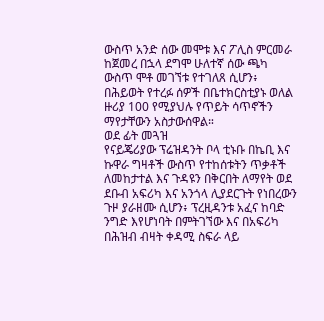ውስጥ አንድ ሰው መሞቱ እና ፖሊስ ምርመራ ከጀመረ በኋላ ደግሞ ሁለተኛ ሰው ጫካ ውስጥ ሞቶ መገኘቱ የተገለጸ ሲሆን፥ በሕይወት የተረፉ ሰዎች በቤተክርስቲያኑ ወለል ዙሪያ 100 የሚያህሉ የጥይት ሳጥኖችን ማየታቸውን አስታውሰዋል።
ወደ ፊት መጓዝ
የናይጄሪያው ፕሬዝዳንት ቦላ ቲኑቡ በኬቢ እና ኩዋራ ግዛቶች ውስጥ የተከሰቱትን ጥቃቶች ለመከታተል እና ጉዳዩን በቅርበት ለማየት ወደ ደቡብ አፍሪካ እና አንጎላ ሊያደርጉት የነበረውን ጉዞ ያራዘሙ ሲሆን፥ ፕረዚዳንቱ አፈና ከባድ ንግድ እየሆነባት በምትገኘው እና በአፍሪካ በሕዝብ ብዛት ቀዳሚ ስፍራ ላይ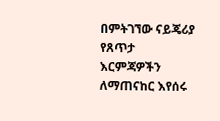በምትገኘው ናይጄሪያ የጸጥታ እርምጃዎችን ለማጠናከር እየሰሩ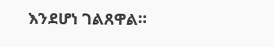እንደሆነ ገልጸዋል።